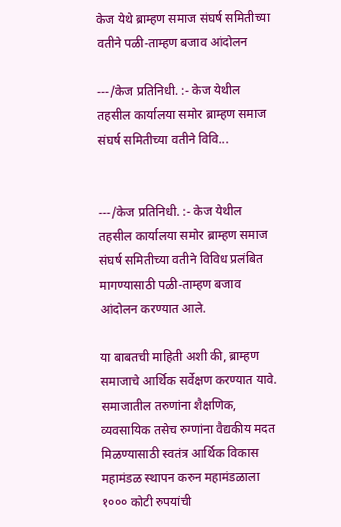केज येथे ब्राम्हण समाज संघर्ष समितीच्या वतीने पळी-ताम्हण बजाव आंदोलन

---/केज प्रतिनिधी. :- केज येथील तहसील कार्यालया समोर ब्राम्हण समाज संघर्ष समितीच्या वतीने विवि...


---/केज प्रतिनिधी. :- केज येथील तहसील कार्यालया समोर ब्राम्हण समाज संघर्ष समितीच्या वतीने विविध प्रलंबित मागण्यासाठी पळी-ताम्हण बजाव आंदोलन करण्यात आले.

या बाबतची माहिती अशी की, ब्राम्हण समाजाचे आर्थिक सर्वेक्षण करण्यात यावे. समाजातील तरुणांना शैक्षणिक, व्यवसायिक तसेच रुग्णांना वैद्यकीय मदत मिळण्यासाठी स्वतंत्र आर्थिक विकास महामंडळ स्थापन करुन महामंडळाला १००० कोटी रुपयांची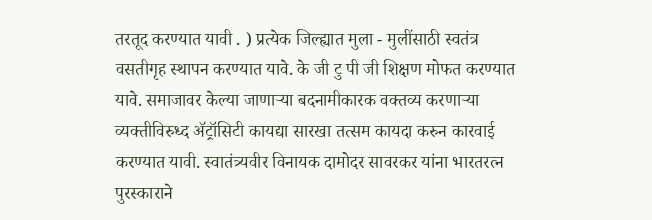तरतूद करण्यात यावी . ) प्रत्येक जिल्ह्यात मुला - मुलींसाठी स्वतंत्र वसतीगृह स्थापन करण्यात यावे. के जी टु पी जी शिक्षण मोफत करण्यात यावे. समाजावर केल्या जाणाऱ्या बदनामीकारक वक्तव्य करणाऱ्या व्यक्तीविरुध्द ॲट्रॉसिटी कायद्या सारखा तत्सम कायदा करुन कारवाई करण्यात यावी. स्वातंत्र्यवीर विनायक दामोदर सावरकर यांना भारतरत्न पुरस्काराने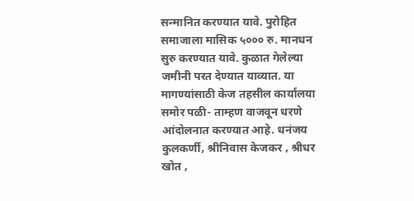सन्मानित करण्यात यावे. पुरोहित समाजाला मासिक ५००० रु. मानधन सुरु करण्यात यावे. कुळात गेलेल्या जमीनी परत देण्यात याव्यात. या मागण्यांसाठी केज तहसील कार्यालया समोर पळी- ताम्हण वाजवून धरणे आंदोलनात करण्यात आहे. धनंजय कुलकर्णी, श्रीनिवास केजकर , श्रीधर खोत ,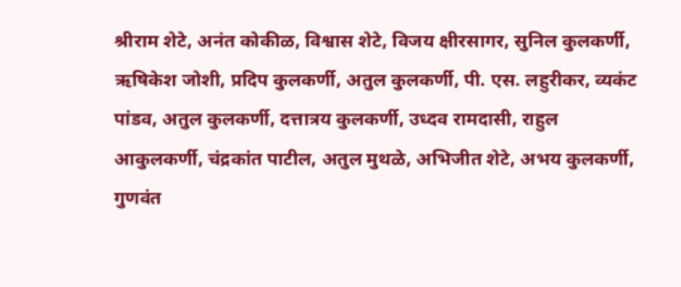श्रीराम शेटे, अनंत कोकीळ, विश्वास शेटे, विजय क्षीरसागर, सुनिल कुलकर्णी, ऋषिकेश जोशी, प्रदिप कुलकर्णी, अतुल कुलकर्णी, पी. एस. लहुरीकर, व्यकंट पांडव, अतुल कुलकर्णी, दत्तात्रय कुलकर्णी, उध्दव रामदासी, राहुल आकुलकर्णी, चंद्रकांत पाटील, अतुल मुथळे, अभिजीत शेटे, अभय कुलकर्णी, गुणवंत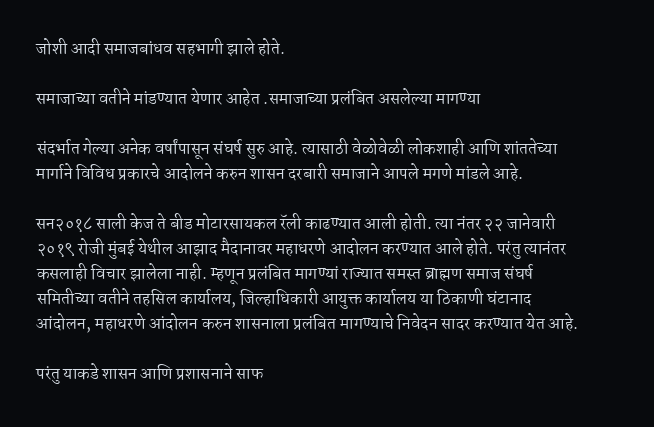जोशी आदी समाजबांधव सहभागी झाले होते.

समाजाच्या वतीने मांडण्यात येणार आहेत .समाजाच्या प्रलंबित असलेल्या मागण्या

संदर्भात गेल्या अनेक वर्षांपासून संघर्ष सुरु आहे. त्यासाठी वेळोवेळी लोकशाही आणि शांततेच्या मार्गाने विविध प्रकारचे आदोलने करुन शासन दरबारी समाजाने आपले मगणे मांडले आहे.

सन२०१८ साली केज ते बीड मोटारसायकल रॅली काढण्यात आली होती. त्या नंतर २२ जानेवारी २०१९ रोजी मुंबई येथील आझाद मैदानावर महाधरणे आदोलन करण्यात आले होते. परंतु त्यानंतर कसलाही विचार झालेला नाही. म्हणून प्रलंबित मागण्यां राज्यात समस्त ब्राह्मण समाज संघर्ष समितीच्या वतीने तहसिल कार्यालय, जिल्हाधिकारी आयुक्त कार्यालय या ठिकाणी घंटानाद आंदोलन, महाधरणे आंदोलन करुन शासनाला प्रलंबित मागण्याचे निवेदन सादर करण्यात येत आहे.

परंतु याकडे शासन आणि प्रशासनाने साफ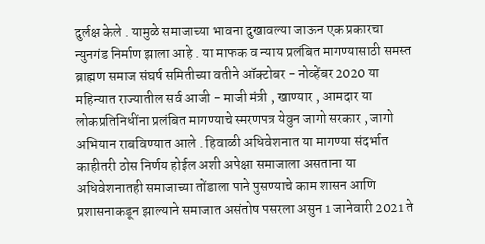दुर्लक्ष केले . यामुळे समाजाच्या भावना दुखावल्या जाऊन एक प्रकारचा न्युनगंड निर्माण झाला आहे . या माफक व न्याय प्रलंबित मागण्यासाठी समस्त ब्राह्मण समाज संघर्ष समितीच्या वतीने ऑक्टोबर - नोव्हेंबर 2020 या महिन्यात राज्यातील सर्व आजी - माजी मंत्री , खाण्यार , आमदार या लोकप्रतिनिधींना प्रलंबित मागण्याचे स्मरणपत्र येवुन जागो सरकार , जागो अभियान राबविण्यात आले . हिवाळी अधिवेशनात या मागण्या संदर्भात काहीतरी ठोस निर्णय होईल अशी अपेक्षा समाजाला असताना या अधिवेशनातही समाजाच्या तोंडाला पाने पुसण्याचे काम शासन आणि प्रशासनाकडून झाल्याने समाजात असंतोष पसरला असुन 1 जानेवारी 2021 ते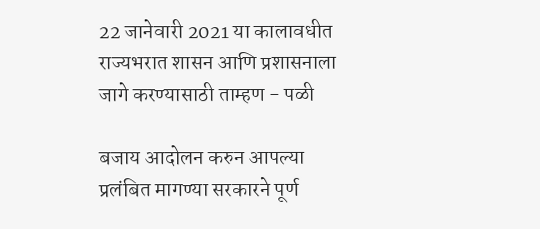22 जानेवारी 2021 या कालावधीत राज्यभरात शासन आणि प्रशासनाला जागे करण्यासाठी ताम्हण - पळी

बजाय आदोलन करुन आपल्या प्रलंबित मागण्या सरकारने पूर्ण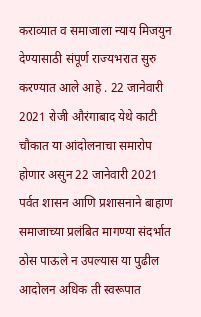कराव्यात व समाजाला न्याय मिजयुन देण्यासाठी संपूर्ण राज्यभरात सुरु करण्यात आले आहे . 22 जानेवारी 2021 रोजी औरंगाबाद येथे काटी चौकात या आंदोलनाचा समारोप होणार असुन 22 जानेवारी 2021 पर्वत शासन आणि प्रशासनाने बाहाण समाजाच्या प्रलंबित मागण्या संदर्भात ठोस पाऊले न उपल्यास या पुढील आदोलन अधिक ती स्वरूपात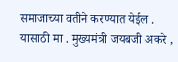समाजाच्या वतीने करण्यात येईल . यासाठी मा . मुख्यमंत्री जयबजी अकरे ,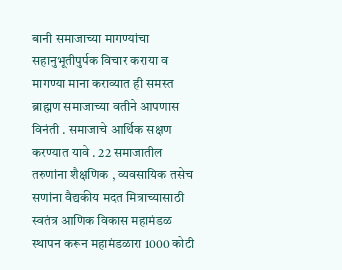बानी समाजाच्या मागण्यांचा सहानुभूतीपुर्पक विचार कराया व मागण्या माना कराव्यात ही समस्त ब्राह्मण समाजाच्या वतीने आपणास विनंती . समाजाचे आर्थिक सक्षण करण्यात यावे . 22 समाजातील तरुणांना शैक्षणिक , व्यवसायिक तसेच सणांना वैद्यकीय मदत मित्राच्यासाठी स्वतंत्र आणिक विकास महामंडळ स्थापन करून महामंडळारा 1000 कोटी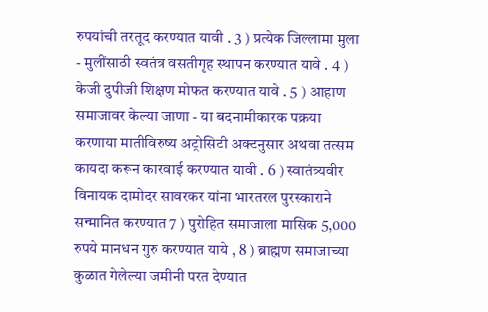रुपयांची तरतूद करण्यात यावी . 3 ) प्रत्येक जिल्लामा मुला - मुलींसाठी स्वतंत्र वसतीगृह स्थापन करण्यात यावे . 4 ) केजी दुपीजी शिक्षण मोफत करण्यात यावे . 5 ) आहाण समाजावर केल्या जाणा - या बदनामीकारक पक्रया करणाया मातीविरुष्य अट्रोसिटी अक्टनुसार अथवा तत्सम कायदा करून कारवाई करण्यात यावी . 6 ) स्वातंत्र्यवीर विनायक दामोदर सावरकर यांना भारतरल पुरस्काराने सन्मानित करण्यात 7 ) पुरोहित समाजाला मासिक 5,000 रुपये मानधन गुरु करण्यात याये , 8 ) ब्राह्मण समाजाच्या कुळात गेलेल्या जमीनी परत देण्यात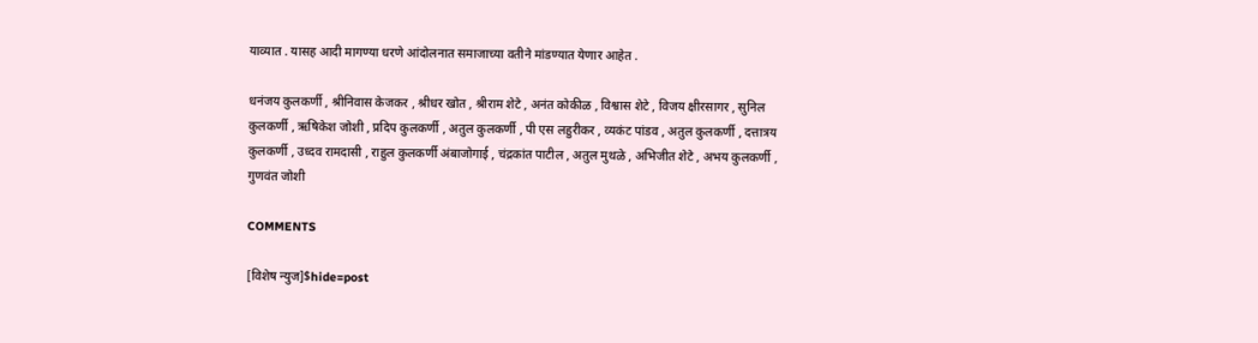याव्यात . यासह आदी मागण्या धरणे आंदोलनात समाजाच्या वतीने मांडण्यात येणार आहेत .

धनंजय कुलकर्णी , श्रीनिवास केजकर , श्रीधर खोत , श्रीराम शेटे , अनंत कोकीळ , विश्वास शेटे , विजय क्षीरसागर , सुनिल कुलकर्णी , ऋषिकेश जोशी , प्रदिप कुलकर्णी , अतुल कुलकर्णी , पी एस लहुरीकर , व्यकंट पांडव , अतुल कुलकर्णी , दत्तात्रय कुलकर्णी , उध्दव रामदासी , राहुल कुलकर्णी अंबाजोगाई , चंद्रकांत पाटील , अतुल मुथळे , अभिजीत शेटे , अभय कुलकर्णी , गुणवंत जोशी

COMMENTS

[विशेष न्युज]$hide=post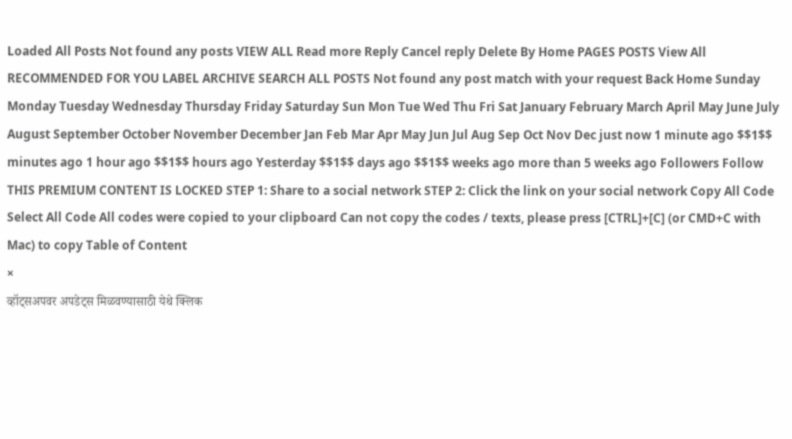Loaded All Posts Not found any posts VIEW ALL Read more Reply Cancel reply Delete By Home PAGES POSTS View All RECOMMENDED FOR YOU LABEL ARCHIVE SEARCH ALL POSTS Not found any post match with your request Back Home Sunday Monday Tuesday Wednesday Thursday Friday Saturday Sun Mon Tue Wed Thu Fri Sat January February March April May June July August September October November December Jan Feb Mar Apr May Jun Jul Aug Sep Oct Nov Dec just now 1 minute ago $$1$$ minutes ago 1 hour ago $$1$$ hours ago Yesterday $$1$$ days ago $$1$$ weeks ago more than 5 weeks ago Followers Follow THIS PREMIUM CONTENT IS LOCKED STEP 1: Share to a social network STEP 2: Click the link on your social network Copy All Code Select All Code All codes were copied to your clipboard Can not copy the codes / texts, please press [CTRL]+[C] (or CMD+C with Mac) to copy Table of Content
×
व्हॉट्सअपवर अपडेट्स मिळवण्यासाठी येथे क्लिक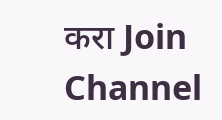करा Join Channel